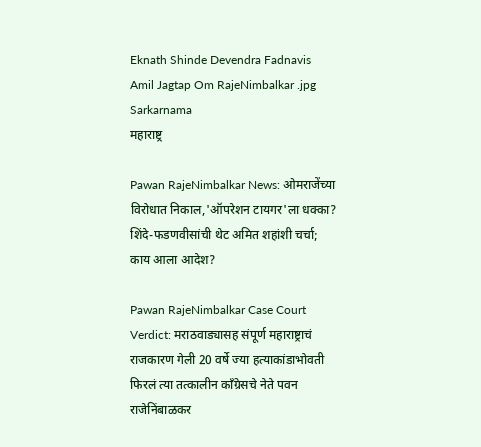Eknath Shinde Devendra Fadnavis Amil Jagtap Om RajeNimbalkar .jpg Sarkarnama
महाराष्ट्र

Pawan RajeNimbalkar News: ओमराजेंच्या विरोधात निकाल,'ऑपरेशन टायगर'ला धक्का? शिंदे-फडणवीसांची थेट अमित शहांशी चर्चा; काय आला आदेश?

Pawan RajeNimbalkar Case Court Verdict: मराठवाड्यासह संपूर्ण महाराष्ट्राचं राजकारण गेली 20 वर्षे ज्या हत्याकांडाभोवती फिरलं त्या तत्कालीन काँग्रेसचे नेते पवन राजेनिंबाळकर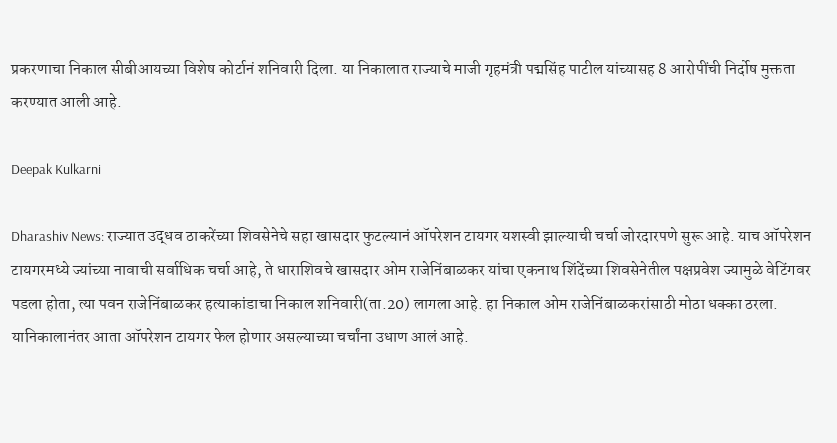प्रकरणाचा निकाल सीबीआयच्या विशेष कोर्टानं शनिवारी दिला. या निकालात राज्याचे माजी गृहमंत्री पद्मसिंह पाटील यांच्यासह 8 आरोपींची निर्दोष मुक्तता करण्यात आली आहे.

Deepak Kulkarni

Dharashiv News: राज्यात उद्धव ठाकरेंच्या शिवसेनेचे सहा खासदार फुटल्यानं ऑपरेशन टायगर यशस्वी झाल्याची चर्चा जोरदारपणे सुरू आहे. याच ऑपरेशन टायगरमध्ये ज्यांच्या नावाची सर्वाधिक चर्चा आहे, ते धाराशिवचे खासदार ओम राजेनिंबाळकर यांचा एकनाथ शिंदेंच्या शिवसेनेतील पक्षप्रवेश ज्यामुळे वेटिंगवर पडला होता, त्या पवन राजेनिंबाळकर हत्याकांडाचा निकाल शनिवारी(ता.20) लागला आहे. हा निकाल ओम राजेनिंबाळकरांसाठी मोठा धक्का ठरला. यानिकालानंतर आता ऑपरेशन टायगर फेल होणार असल्याच्या चर्चांना उधाण आलं आहे.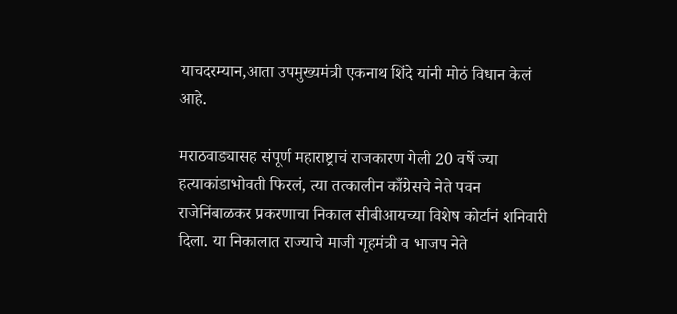याचदरम्यान,आता उपमुख्यमंत्री एकनाथ शिंदे यांनी मोठं विधान केलं आहे.

मराठवाड्यासह संपूर्ण महाराष्ट्राचं राजकारण गेली 20 वर्षे ज्या हत्याकांडाभोवती फिरलं, त्या तत्कालीन काँग्रेसचे नेते पवन राजेनिंबाळकर प्रकरणाचा निकाल सीबीआयच्या विशेष कोर्टानं शनिवारी दिला. या निकालात राज्याचे माजी गृहमंत्री व भाजप नेते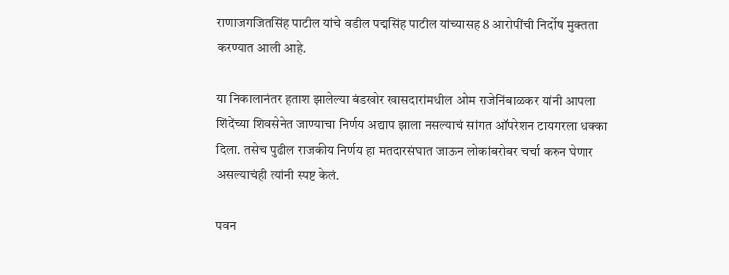राणाजगजितसिंह पाटील यांचे वडील पद्मसिंह पाटील यांच्यासह 8 आरोपींची निर्दोष मुक्तता करण्यात आली आहे.

या निकालानंतर हताश झालेल्या बंडखोर खासदारांमधील ओम राजेनिंबाळकर यांनी आपला शिंदेंच्या शिवसेनेत जाण्याचा निर्णय अद्याप झाला नसल्याचं सांगत ऑपरेशन टायगरला धक्का दिला. तसेच पुढील राजकीय निर्णय हा मतदारसंघात जाऊन लोकांबरोबर चर्चा करुन घेणार असल्याचंही त्यांनी स्पष्ट केलं.

पवन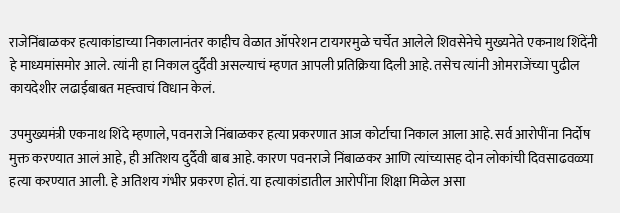राजेनिंबाळकर हत्याकांडाच्या निकालानंतर काहीच वेळात ऑपरेशन टायगरमुळे चर्चेत आलेले शिवसेनेचे मुख्यनेते एकनाथ शिंदेंनी हे माध्यमांसमोर आले. त्यांनी हा निकाल दुर्दैवी असल्याचं म्हणत आपली प्रतिक्रिया दिली आहे. तसेच त्यांनी ओमराजेंच्या पुढील कायदेशीर लढाईबाबत मह्त्त्वाचं विधान केलं.

उपमुख्यमंत्री एकनाथ शिंदे म्हणाले, पवनराजे निंबाळकर हत्या प्रकरणात आज कोर्टाचा निकाल आला आहे. सर्व आरोपींना निर्दोष मुक्त करण्यात आलं आहे, ही अतिशय दुर्दैवी बाब आहे. कारण पवनराजे निंबाळकर आणि त्यांच्यासह दोन लोकांची दिवसाढवळ्या हत्या करण्यात आली. हे अतिशय गंभीर प्रकरण होतं. या हत्याकांडातील आरोपींना शिक्षा मिळेल असा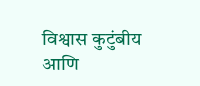विश्वास कुटुंबीय आणि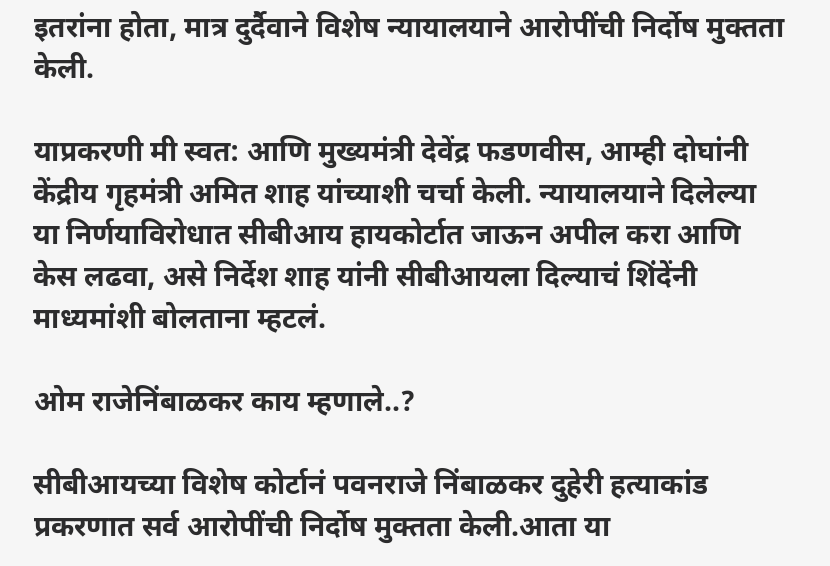इतरांना होता, मात्र दुर्दैवाने विशेष न्यायालयाने आरोपींची निर्दोष मुक्तता केली.

याप्रकरणी मी स्वत: आणि मुख्यमंत्री देवेंद्र फडणवीस, आम्ही दोघांनी केंद्रीय गृहमंत्री अमित शाह यांच्याशी चर्चा केली. न्यायालयाने दिलेल्या या निर्णयाविरोधात सीबीआय हायकोर्टात जाऊन अपील करा आणि केस लढवा, असे निर्देश शाह यांनी सीबीआयला दिल्याचं शिंदेंनी माध्यमांशी बोलताना म्हटलं.

ओम राजेनिंबाळकर काय म्हणाले..?

सीबीआयच्या विशेष कोर्टानं पवनराजे निंबाळकर दुहेरी हत्याकांड प्रकरणात सर्व आरोपींची निर्दोष मुक्तता केली.आता या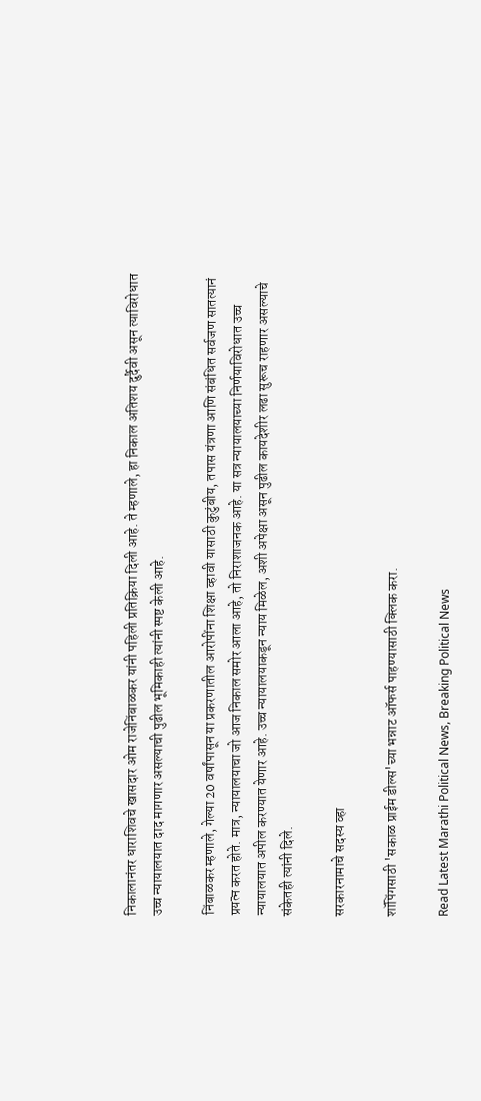निकालानंतर धाराशिवचे खासदार ओम राजेनिंबाळकर यांनी पहिली प्रतिक्रिया दिली आहे. ते म्हणाले, हा निकाल अतिशय दुर्दैवी असून त्याविरोधात उच्च न्यायालयात दाद मागणार असल्याची पुढील भूमिकाही त्यांनी स्पष्ट केली आहे.

निंबाळकर म्हणाले, गेल्या 20 वर्षांपासून या प्रकरणातील आरोपींना शिक्षा व्हावी यासाठी कुटुंबीय, तपास यंत्रणा आणि संबंधित सर्वजण सातत्यानं प्रयत्न करत होते. मात्र, न्यायालयाचा जो आज निकाल समोर आला आहे, तो निराशाजनक आहे. या सत्र न्यायालयाच्या निर्णयाविरोधात उच्च न्यायालयात अपील करण्यात येणार आहे. उच्च न्यायालयाकडून न्याय मिळेल, अशी अपेक्षा असून पुढील कायदेशीर लढा सुरूच राहणार असल्याचे संकेतही त्यांनी दिले.

सरकारनामाचे सदस्य व्हा

शॉपिंगसाठी 'सकाळ प्राईम डील्स'च्या भन्नाट ऑफर्स पाहण्यासाठी क्लिक करा.

Read Latest Marathi Political News, Breaking Political News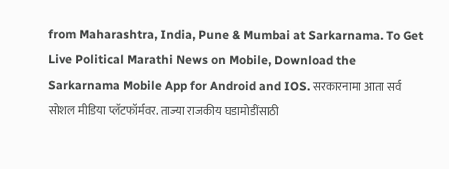from Maharashtra, India, Pune & Mumbai at Sarkarnama. To Get Live Political Marathi News on Mobile, Download the Sarkarnama Mobile App for Android and IOS. सरकारनामा आता सर्व सोशल मीडिया प्लॅटफॉर्मवर. ताज्या राजकीय घडामोडींसाठी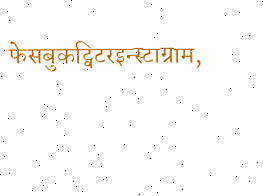फेसबुकट्विटरइन्स्टाग्राम,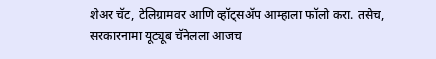शेअर चॅट, टेलिग्रामवर आणि व्हॉट्सॲप आम्हाला फॉलो करा. तसेच, सरकारनामा यूट्यूब चॅनेलला आजच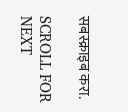सबस्क्राइब करा.

SCROLL FOR NEXT